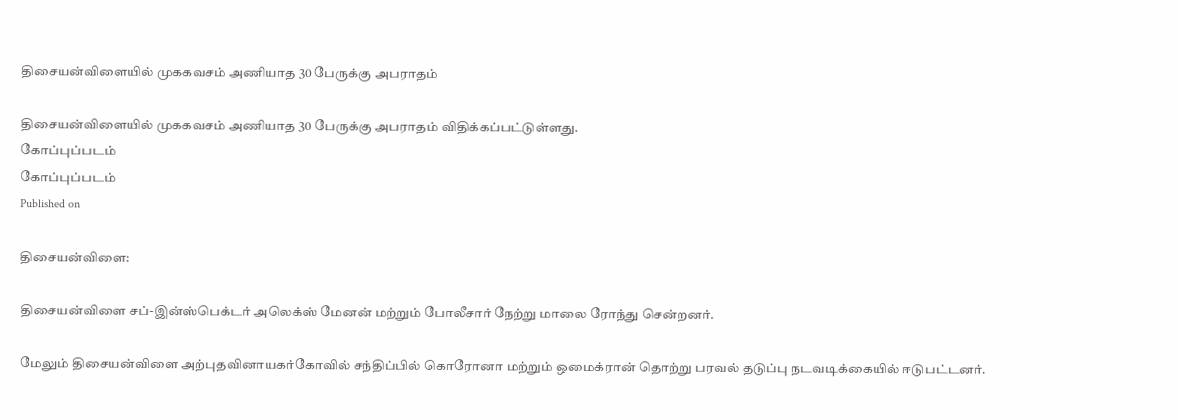திசையன்விளையில் முககவசம் அணியாத 30 பேருக்கு அபராதம்

திசையன்விளையில் முககவசம் அணியாத 30 பேருக்கு அபராதம் விதிக்கப்பட்டுள்ளது.
கோப்புப்படம்
கோப்புப்படம்
Published on

திசையன்விளை:

திசையன்விளை சப்-இன்ஸ்பெக்டர் அலெக்ஸ் மேனன் மற்றும் போலீசார் நேற்று மாலை ரோந்து சென்றனர்.

மேலும் திசையன்விளை அற்புதவினாயகர்கோவில் சந்திப்பில் கொரோனா மற்றும் ஒமைக்ரான் தொற்று பரவல் தடுப்பு நடவடிக்கையில் ஈடுபட்டனர்.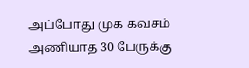அப்போது முக கவசம் அணியாத 30 பேருக்கு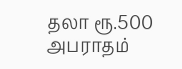தலா ரூ.500 அபராதம்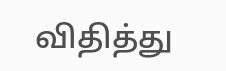விதித்து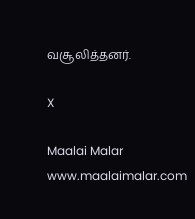வசூலித்தனர்.

X

Maalai Malar
www.maalaimalar.com